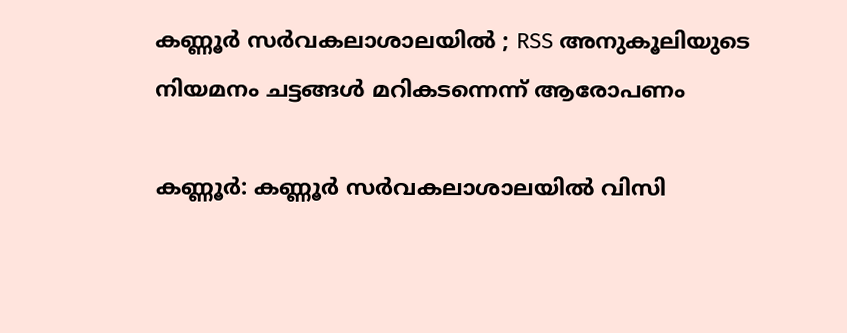കണ്ണൂര്‍ സര്‍വകലാശാലയില്‍ ; RSS അനുകൂലിയുടെ നിയമനം ചട്ടങ്ങള്‍ മറികടന്നെന്ന് ആരോപണം

കണ്ണൂര്‍: കണ്ണൂര്‍ സര്‍വകലാശാലയില്‍ വിസി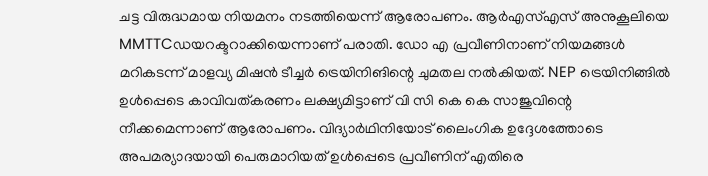ചട്ട വിരുദ്ധമായ നിയമനം നടത്തിയെന്ന് ആരോപണം. ആര്‍എസ്എസ് അനുകൂലിയെ MMTTCഡയറക്ടറാക്കിയെന്നാണ് പരാതി. ഡോ എ പ്രവീണിനാണ് നിയമങ്ങള്‍ മറികടന്ന് മാളവ്യ മിഷന്‍ ടീച്ചര്‍ ട്രെയിനിങിന്റെ ചുമതല നല്‍കിയത്. NEP ട്രെയിനിങ്ങില്‍ ഉള്‍പ്പെടെ കാവിവത്കരണം ലക്ഷ്യമിട്ടാണ് വി സി കെ കെ സാജുവിന്റെ നീക്കമെന്നാണ് ആരോപണം. വിദ്യാര്‍ഥിനിയോട് ലൈംഗിക ഉദ്ദേശത്തോടെ അപമര്യാദയായി പെരുമാറിയത് ഉള്‍പ്പെടെ പ്രവീണിന് എതിരെ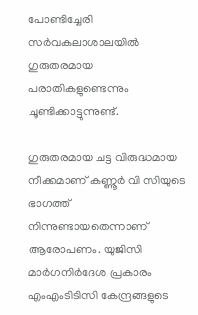പോണ്ടിച്ചേരി സര്‍വകലാശാലയില്‍ ഗുരുതരമായ പരാതികളുണ്ടെന്നും ചൂണ്ടിക്കാട്ടുന്നുണ്ട്.

ഗുരുതരമായ ചട്ട വിരുദ്ധമായ നീക്കമാണ് കണ്ണൂര്‍ വി സിയുടെ ഭാഗത്ത് നിന്നുണ്ടായതെന്നാണ് ആരോപണം. യുജിസി മാര്‍ഗനിര്‍ദേശ പ്രകാരം എംഎംടിടിസി കേന്ദ്രങ്ങളുടെ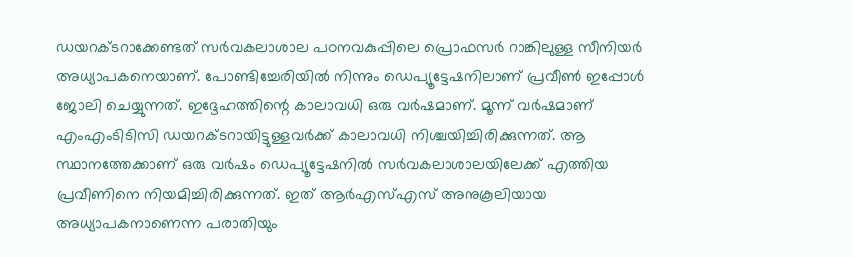ഡയറക്ടറാക്കേണ്ടത് സര്‍വകലാശാല പഠനവകുപ്പിലെ പ്രൊഫസര്‍ റാങ്കിലുള്ള സീനിയര്‍ അധ്യാപകനെയാണ്. പോണ്ടിച്ചേരിയില്‍ നിന്നും ഡെപ്യൂട്ടേഷനിലാണ് പ്രവീണ്‍ ഇപ്പോള്‍ ജോലി ചെയ്യുന്നത്. ഇദ്ദേഹത്തിന്റെ കാലാവധി ഒരു വര്‍ഷമാണ്. മൂന്ന് വര്‍ഷമാണ് എംഎംടിടിസി ഡയറക്ടറായിട്ടുള്ളവര്‍ക്ക് കാലാവധി നിശ്ചയിച്ചിരിക്കുന്നത്. ആ സ്ഥാനത്തേക്കാണ് ഒരു വര്‍ഷം ഡെപ്യൂട്ടേഷനില്‍ സര്‍വകലാശാലയിലേക്ക് എത്തിയ പ്രവീണിനെ നിയമിച്ചിരിക്കുന്നത്. ഇത് ആര്‍എസ്എസ് അനുകൂലിയായ അധ്യാപകനാണെന്ന പരാതിയും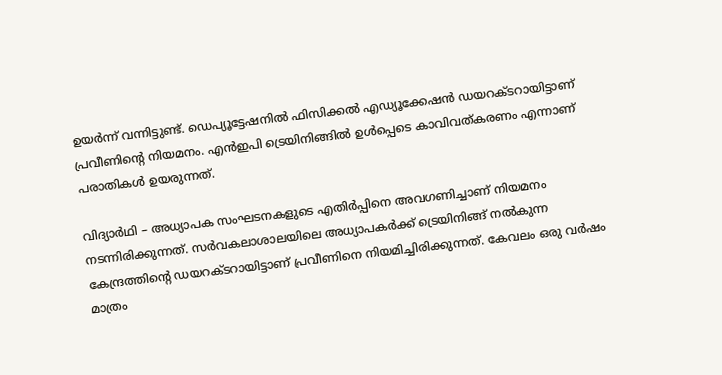ഉയര്‍ന്ന് വന്നിട്ടുണ്ട്. ഡെപ്യൂട്ടേഷനില്‍ ഫിസിക്കല്‍ എഡ്യൂക്കേഷന്‍ ഡയറക്ടറായിട്ടാണ് പ്രവീണിന്റെ നിയമനം. എന്‍ഇപി ട്രെയിനിങ്ങില്‍ ഉള്‍പ്പെടെ കാവിവത്കരണം എന്നാണ് പരാതികള്‍ ഉയരുന്നത്.

വിദ്യാര്‍ഥി – അധ്യാപക സംഘടനകളുടെ എതിര്‍പ്പിനെ അവഗണിച്ചാണ് നിയമനം നടന്നിരിക്കുന്നത്. സര്‍വകലാശാലയിലെ അധ്യാപകര്‍ക്ക് ട്രെയിനിങ്ങ് നല്‍കുന്ന കേന്ദ്രത്തിന്റെ ഡയറക്ടറായിട്ടാണ് പ്രവീണിനെ നിയമിച്ചിരിക്കുന്നത്. കേവലം ഒരു വര്‍ഷം മാത്രം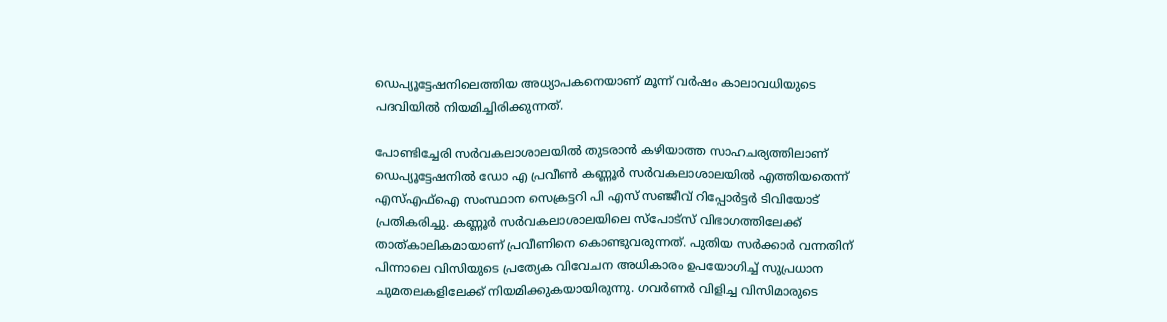ഡെപ്യൂട്ടേഷനിലെത്തിയ അധ്യാപകനെയാണ് മൂന്ന് വര്‍ഷം കാലാവധിയുടെ പദവിയില്‍ നിയമിച്ചിരിക്കുന്നത്.

പോണ്ടിച്ചേരി സര്‍വകലാശാലയില്‍ തുടരാന്‍ കഴിയാത്ത സാഹചര്യത്തിലാണ് ഡെപ്യൂട്ടേഷനില്‍ ഡോ എ പ്രവീണ്‍ കണ്ണൂര്‍ സര്‍വകലാശാലയില്‍ എത്തിയതെന്ന് എസ്എഫ്‌ഐ സംസ്ഥാന സെക്രട്ടറി പി എസ് സഞ്ജീവ് റിപ്പോര്‍ട്ടര്‍ ടിവിയോട് പ്രതികരിച്ചു. കണ്ണൂര്‍ സര്‍വകലാശാലയിലെ സ്‌പോട്‌സ് വിഭാഗത്തിലേക്ക് താത്കാലികമായാണ് പ്രവീണിനെ കൊണ്ടുവരുന്നത്. പുതിയ സര്‍ക്കാര്‍ വന്നതിന് പിന്നാലെ വിസിയുടെ പ്രത്യേക വിവേചന അധികാരം ഉപയോഗിച്ച് സുപ്രധാന ചുമതലകളിലേക്ക് നിയമിക്കുകയായിരുന്നു. ഗവര്‍ണര്‍ വിളിച്ച വിസിമാരുടെ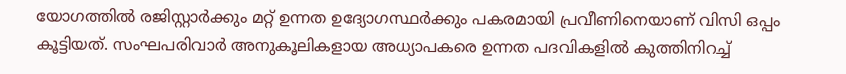യോഗത്തില്‍ രജിസ്റ്റാര്‍ക്കും മറ്റ് ഉന്നത ഉദ്യോഗസ്ഥര്‍ക്കും പകരമായി പ്രവീണിനെയാണ് വിസി ഒപ്പം കൂട്ടിയത്. സംഘപരിവാര്‍ അനുകൂലികളായ അധ്യാപകരെ ഉന്നത പദവികളില്‍ കുത്തിനിറച്ച്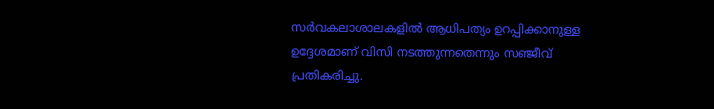സര്‍വകലാശാലകളില്‍ ആധിപത്യം ഉറപ്പിക്കാനുള്ള ഉദ്ദേശമാണ് വിസി നടത്തുന്നതെന്നും സഞ്ജീവ് പ്രതികരിച്ചു.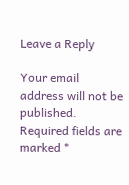Leave a Reply

Your email address will not be published. Required fields are marked *